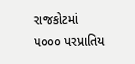રાજકોટમાં ૫૦૦૦ પરપ્રાતિય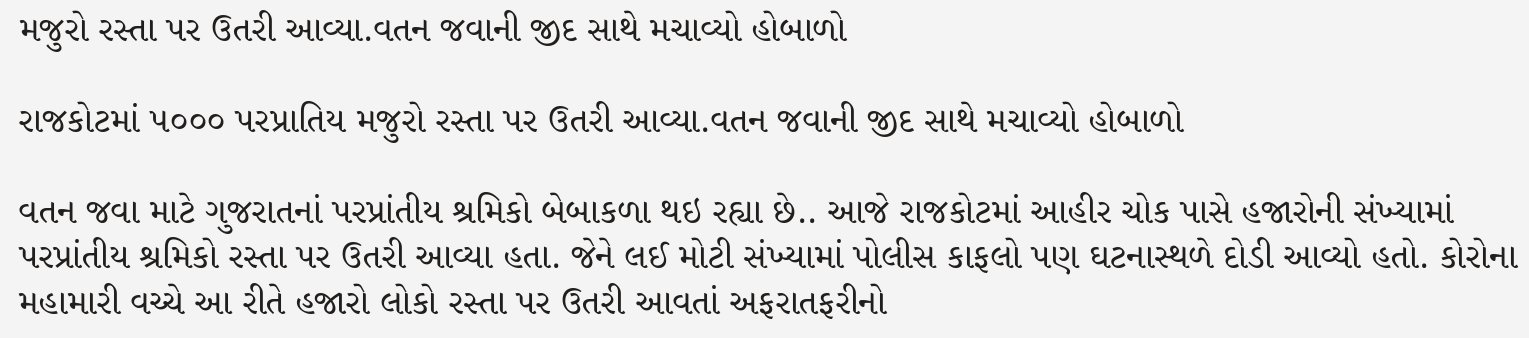મજુરો રસ્તા પર ઉતરી આવ્યા.વતન જવાની જીદ સાથે મચાવ્યો હોબાળો

રાજકોટમાં ૫૦૦૦ પરપ્રાતિય મજુરો રસ્તા પર ઉતરી આવ્યા.વતન જવાની જીદ સાથે મચાવ્યો હોબાળો

વતન જવા માટે ગુજરાતનાં પરપ્રાંતીય શ્રમિકો બેબાકળા થઇ રહ્યા છે.. આજે રાજકોટમાં આહીર ચોક પાસે હજારોની સંખ્યામાં પરપ્રાંતીય શ્રમિકો રસ્તા પર ઉતરી આવ્યા હતા. જેને લઈ મોટી સંખ્યામાં પોલીસ કાફલો પણ ઘટનાસ્થળે દોડી આવ્યો હતો. કોરોના મહામારી વચ્ચે આ રીતે હજારો લોકો રસ્તા પર ઉતરી આવતાં અફરાતફરીનો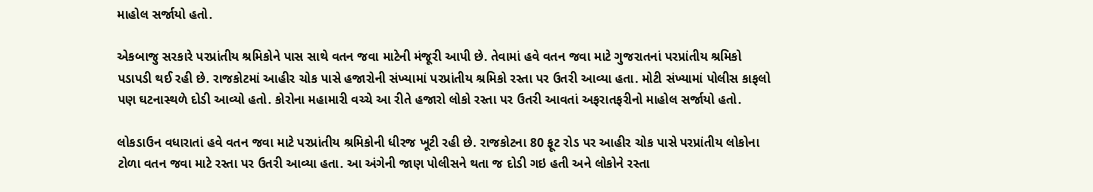માહોલ સર્જાયો હતો.

એકબાજુ સરકારે પરપ્રાંતીય શ્રમિકોને પાસ સાથે વતન જવા માટેની મંજૂરી આપી છે. તેવામાં હવે વતન જવા માટે ગુજરાતનાં પરપ્રાંતીય શ્રમિકો પડાપડી થઈ રહી છે. રાજકોટમાં આહીર ચોક પાસે હજારોની સંખ્યામાં પરપ્રાંતીય શ્રમિકો રસ્તા પર ઉતરી આવ્યા હતા. મોટી સંખ્યામાં પોલીસ કાફલો પણ ઘટનાસ્થળે દોડી આવ્યો હતો. કોરોના મહામારી વચ્ચે આ રીતે હજારો લોકો રસ્તા પર ઉતરી આવતાં અફરાતફરીનો માહોલ સર્જાયો હતો.

લોકડાઉન વધારાતાં હવે વતન જવા માટે પરપ્રાંતીય શ્રમિકોની ધીરજ ખૂટી રહી છે. રાજકોટના 80 ફૂટ રોડ પર આહીર ચોક પાસે પરપ્રાંતીય લોકોના ટોળા વતન જવા માટે રસ્તા પર ઉતરી આવ્યા હતા. આ અંગેની જાણ પોલીસને થતા જ દોડી ગઇ હતી અને લોકોને રસ્તા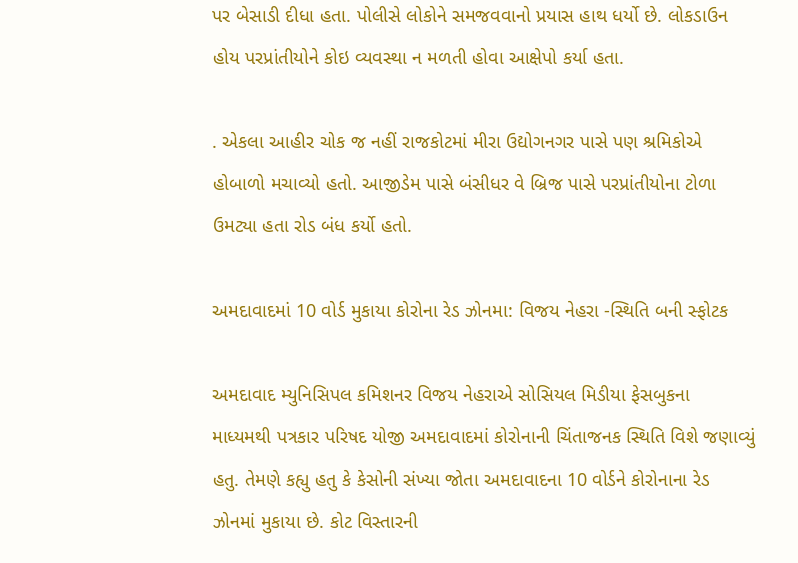પર બેસાડી દીધા હતા. પોલીસે લોકોને સમજવવાનો પ્રયાસ હાથ ધર્યો છે. લોકડાઉન હોય પરપ્રાંતીયોને કોઇ વ્યવસ્થા ન મળતી હોવા આક્ષેપો કર્યા હતા.

. એકલા આહીર ચોક જ નહીં રાજકોટમાં મીરા ઉદ્યોગનગર પાસે પણ શ્રમિકોએ હોબાળો મચાવ્યો હતો. આજીડેમ પાસે બંસીધર વે બ્રિજ પાસે પરપ્રાંતીયોના ટોળા ઉમટ્યા હતા રોડ બંધ કર્યો હતો.

અમદાવાદમાં 10 વોર્ડ મુકાયા કોરોના રેડ ઝોનમા: વિજય નેહરા -સ્થિતિ બની સ્ફોટક

અમદાવાદ મ્યુનિસિપલ કમિશનર વિજય નેહરાએ સોસિયલ મિડીયા ફેસબુકના  માધ્યમથી પત્રકાર પરિષદ યોજી અમદાવાદમાં કોરોનાની ચિંતાજનક સ્થિતિ વિશે જણાવ્યું હતુ. તેમણે કહ્યુ હતુ કે કેસોની સંખ્યા જોતા અમદાવાદના 10 વોર્ડને કોરોનાના રેડ ઝોનમાં મુકાયા છે. કોટ વિસ્તારની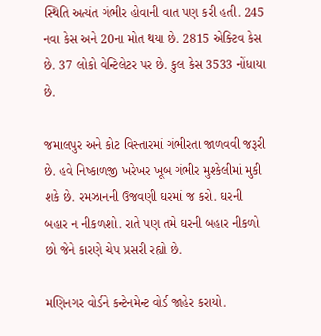સ્થિતિ અત્યંત ગંભીર હોવાની વાત પણ કરી હતી. 245 નવા કેસ અને 20ના મોત થયા છે. 2815 એક્ટિવ કેસ છે. 37 લોકો વેન્ટિલેટર પર છે. કુલ કેસ 3533 નોંધાયા છે.

જમાલપુર અને કોટ વિસ્તારમાં ગંભીરતા જાળવવી જરૂરી છે. હવે નિષ્કાળજી ખરેખર ખૂબ ગંભીર મુશ્કેલીમાં મુકી શકે છે. રમઝાનની ઉજવણી ઘરમાં જ કરો. ઘરની બહાર ન નીકળશો. રાતે પણ તમે ઘરની બહાર નીકળો છો જેને કારણે ચેપ પ્રસરી રહ્યો છે.

મણિનગર વોર્ડને કન્ટેનમેન્ટ વોર્ડ જાહેર કરાયો.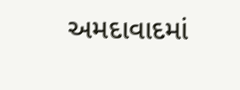અમદાવાદમાં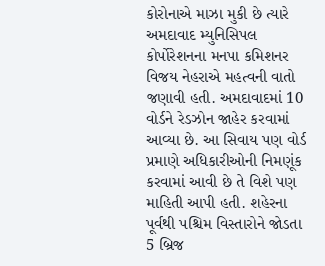કોરોનાએ માઝા મુકી છે ત્યારે અમદાવાદ મ્યુનિસિપલ કોર્પોરેશનના મનપા કમિશનર વિજય નેહરાએ મહત્વની વાતો જણાવી હતી. અમદાવાદમાં 10 વોર્ડને રેડઝોન જાહેર કરવામાં આવ્યા છે. આ સિવાય પણ વોર્ડ પ્રમાણે અધિકારીઓની નિમણૂંક કરવામાં આવી છે તે વિશે પણ માહિતી આપી હતી. શહેરના પૂર્વથી પશ્ચિમ વિસ્તારોને જોડતા 5 બ્રિજ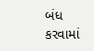બંધ કરવામાં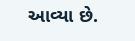આવ્યા છે.